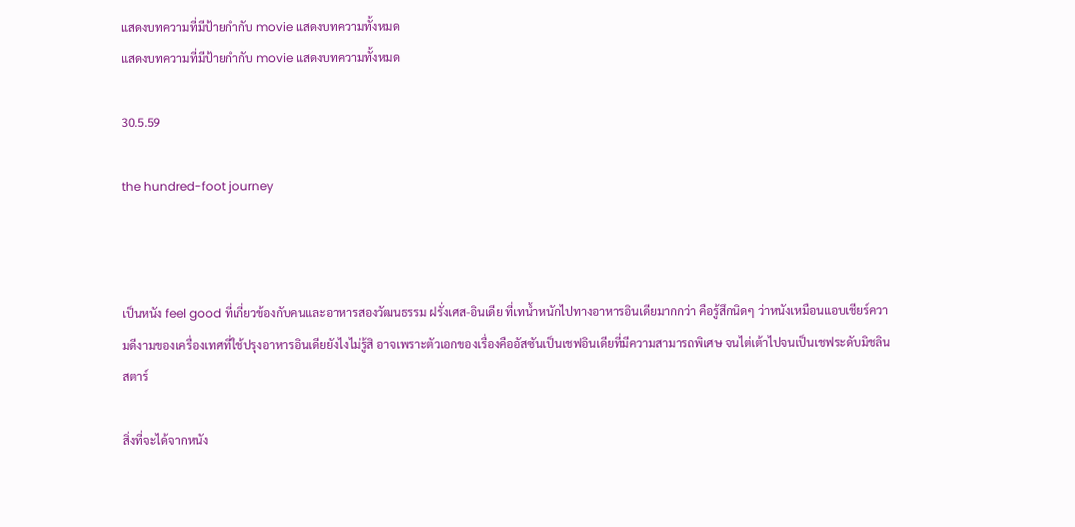แสดงบทความที่มีป้ายกำกับ movie แสดงบทความทั้งหมด
แสดงบทความที่มีป้ายกำกับ movie แสดงบทความทั้งหมด

30.5.59

the hundred-foot journey



เป็นหนัง feel good ที่เกี่ยวข้องกับคนและอาหารสองวัฒนธรรม ฝรั่งเศส-อินเดีย ที่เทน้ำหนักไปทางอาหารอินเดียมากกว่า คือรู้สึกนิดๆ ว่าหนังเหมือนแอบเชียร์ความดีงามของเครื่องเทศที่ใช้ปรุงอาหารอินเดียยังไงไม่รู้สิ อาจเพราะตัวเอกของเรื่องคืออัสซันเป็นเชฟอินเดียที่มีความสามารถพิเศษ จนไต่เต้าไปจนเป็นเชฟระดับมิชลินสตาร์

สิ่งที่จะได้จากหนัง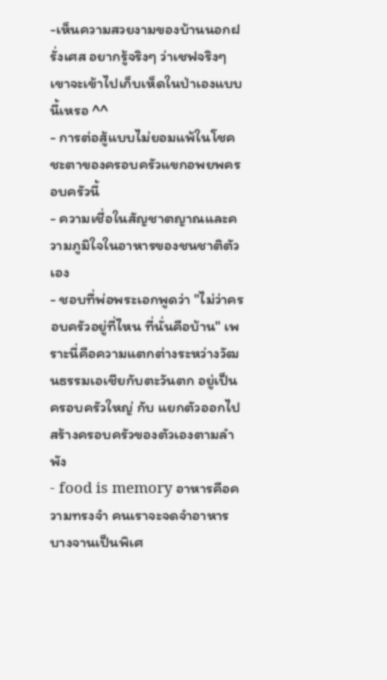-เห็นความสวยงามของบ้านนอกฝรั่งเศส อยากรู้จริงๆ ว่าเชฟจริงๆ เขาจะเข้าไปเก็บเห็ดในป่าเองแบบนี้เหรอ ^^
- การต่อสู้แบบไม่ยอมแพ้ในโชคชะตาของครอบครัวแขกอพยพครอบครัวนี้
- ความเชื่อในสัญชาตญาณและความภูมิใจในอาหารของชนชาติตัวเอง
- ชอบที่พ่อพระเอกพูดว่า "ไม่ว่าครอบครัวอยู่ที่ไหน ที่นั่นคือบ้าน" เพราะนี่คือความแตกต่างระหว่างวัฒนธรรมเอเชียกับตะวันตก อยู่เป็นครอบครัวใหญ่ กับ แยกตัวออกไปสร้างครอบครัวของตัวเองตามลำพัง
- food is memory อาหารคือความทรงจำ คนเราจะจดจำอาหารบางจานเป็นพิเศ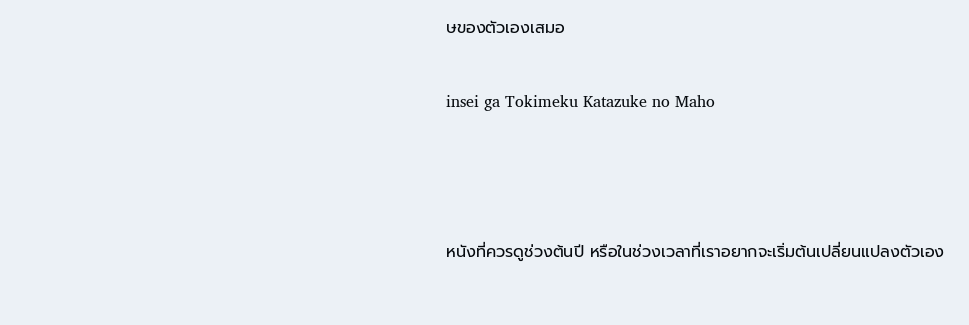ษของตัวเองเสมอ

insei ga Tokimeku Katazuke no Maho



หนังที่ควรดูช่วงต้นปี หรือในช่วงเวลาที่เราอยากจะเริ่มต้นเปลี่ยนแปลงตัวเอง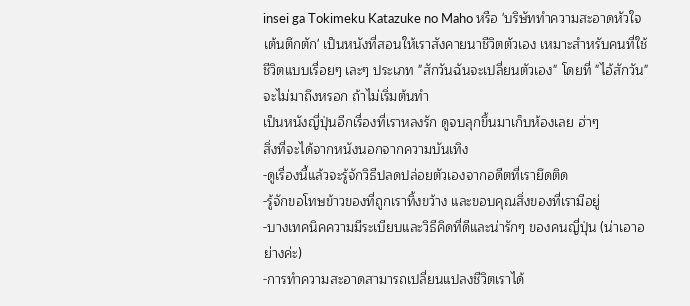insei ga Tokimeku Katazuke no Maho หรือ 'บริษัททำความสะอาดหัวใจเต้นตึกตัก' เป็นหนังที่สอนให้เราสังคายนาชีวิตตัวเอง เหมาะสำหรับคนที่ใช้ชีวิตแบบเรื่อยๆ เละๆ ประเภท "สักวันฉันจะเปลี่ยนตัวเอง" โดยที่ "ไอ้สักวัน" จะไม่มาถึงหรอก ถ้าไม่เริ่มต้นทำ
เป็นหนังญี่ปุ่นอีกเรื่องที่เราหลงรัก ดูจบลุกขึ้นมาเก็บห้องเลย ฮ่าๆ
สิ่งที่จะได้จากหนังนอกจากความบันเทิง
-ดูเรื่องนี้แล้วจะรู้จักวิธีปลดปล่อยตัวเองจากอดีตที่เรายึดติด
-รู้จักขอโทษข้าวของที่ถูกเราทิ้งขว้าง และขอบคุณสิ่งของที่เรามีอยู่
-บางเทคนิคความมีระเบียบและวิธีคิดที่ดีและน่ารักๆ ของคนญี่ปุ่น (น่าเอาอย่างค่ะ)
-การทำความสะอาดสามารถเปลี่ยนแปลงชีวิตเราได้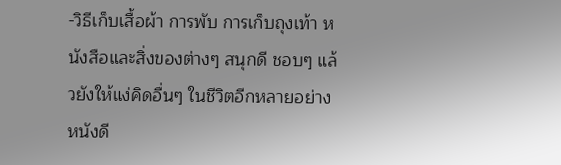-วิธีเก็บเสื้อผ้า การพับ การเก็บถุงเท้า หนังสือและสิ่งของต่างๆ สนุกดี ชอบๆ แล้วยังให้แง่คิดอื่นๆ ในชีวิตอีกหลายอย่าง หนังดี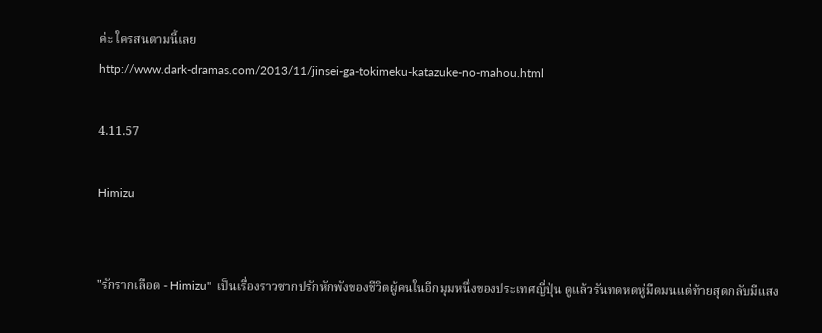ค่ะ ใครสนตามนี้เลย
http://www.dark-dramas.com/2013/11/jinsei-ga-tokimeku-katazuke-no-mahou.html

4.11.57

Himizu


"รักรากเลือด - Himizu"  เป็นเรื่องราวซากปรักหักพังของชีวิตผู้คนในอีกมุมหนึ่งของประเทศญี่ปุ่น ดูแล้วรันทดหดหู่มืดมนแต่ท้ายสุดกลับมีแสง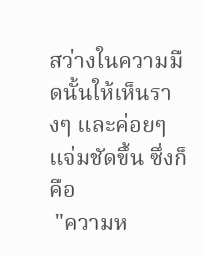สว่างในความมืดนั้นให้เห็นรางๆ และค่อยๆ แจ่มชัดขึ้น ซึ่งก็คือ
 "ความห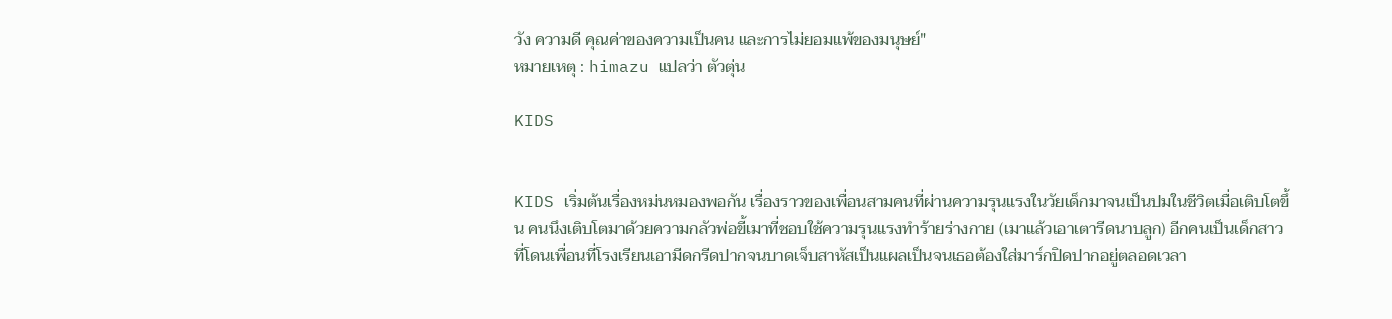วัง ความดี คุณค่าของความเป็นคน และการไม่ยอมแพ้ของมนุษย์"
หมายเหตุ : himazu แปลว่า ตัวตุ่น

KIDS


KIDS เริ่มต้นเรื่องหม่นหมองพอกัน เรื่องราวของเพื่อนสามคนที่ผ่านความรุนแรงในวัยเด็กมาจนเป็นปมในชีวิตเมื่อเติบโตขึ้น คนนึงเติบโตมาด้วยความกลัวพ่อขี้เมาที่ชอบใช้ความรุนแรงทำร้ายร่างกาย (เมาแล้วเอาเตารีดนาบลูก) อีกคนเป็นเด็กสาวที่โดนเพื่อนที่โรงเรียนเอามีดกรีดปากจนบาดเจ็บสาหัสเป็นแผลเป็นจนเธอต้องใส่มาร์กปิดปากอยู่ตลอดเวลา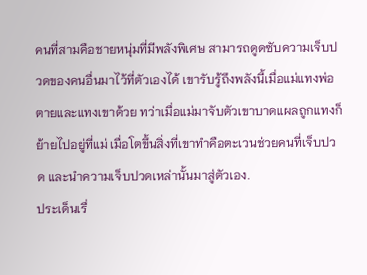คนที่สามคือชายหนุ่มที่มีพลังพิเศษ สามารถดูดซับความเจ็บปวดของคนอื่นมาไว้ที่ตัวเองได้ เขารับรู้ถึงพลังนี้เมื่อแม่แทงพ่อตายและแทงเขาด้วย ทว่าเมื่อแม่มาจับตัวเขาบาดแผลถูกแทงก็ย้ายไปอยู่ที่แม่ เมื่อโตขึ้นสิ่งที่เขาทำคือตะเวนช่วยคนที่เจ็บปวด และนำความเจ็บปวดเหล่านั้นมาสู่ตัวเอง.
ประเด็นเรื่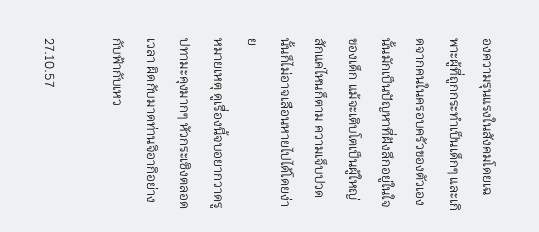องความรุนแรงในสังคมโดยเฉพาะผู้ที่ถูกกระทำเป็นเด็กๆ และเกิดจากคนในครอบครัวของตัวเองนั้นมักเป็นปัญหาที่ฝังลึกอยู่ในใจของเด็ก แม้จะเติบโตเป็นผู้ใหญ่สักแค่ไหนก็ตาม ความเจ็บปวดนั้นก็ไม่อาจเลือนหายไปได้โดยง่าย
หมายเหตุ ดูเรื่องนี้จบอยากวาดรูปทามะคุงมากๆ หัวกระเซิงตลอดเวลา ผิดกับมาดท่านจิอากิอย่างกับฟ้ากับเหว

27.10.57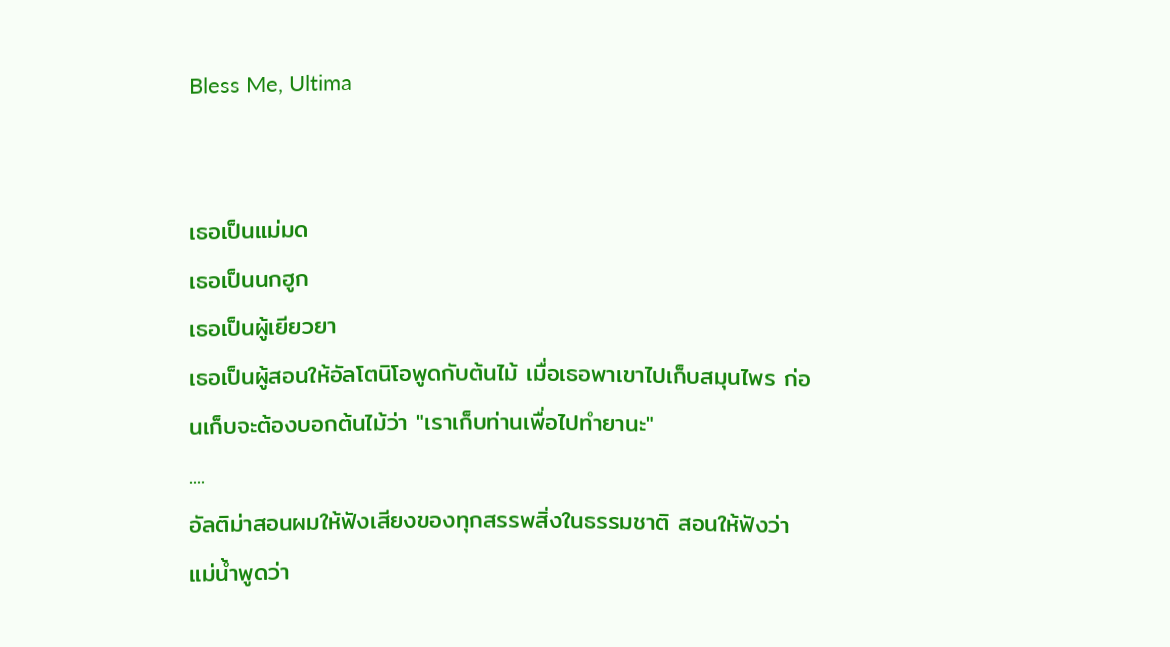Bless Me, Ultima


เธอเป็นแม่มด
เธอเป็นนกฮูก
เธอเป็นผู้เยียวยา
เธอเป็นผู้สอนให้อัลโตนิโอพูดกับต้นไม้ เมื่อเธอพาเขาไปเก็บสมุนไพร ก่อนเก็บจะต้องบอกต้นไม้ว่า "เราเก็บท่านเพื่อไปทำยานะ"
....
อัลติม่าสอนผมให้ฟังเสียงของทุกสรรพสิ่งในธรรมชาติ สอนให้ฟังว่าแม่น้ำพูดว่า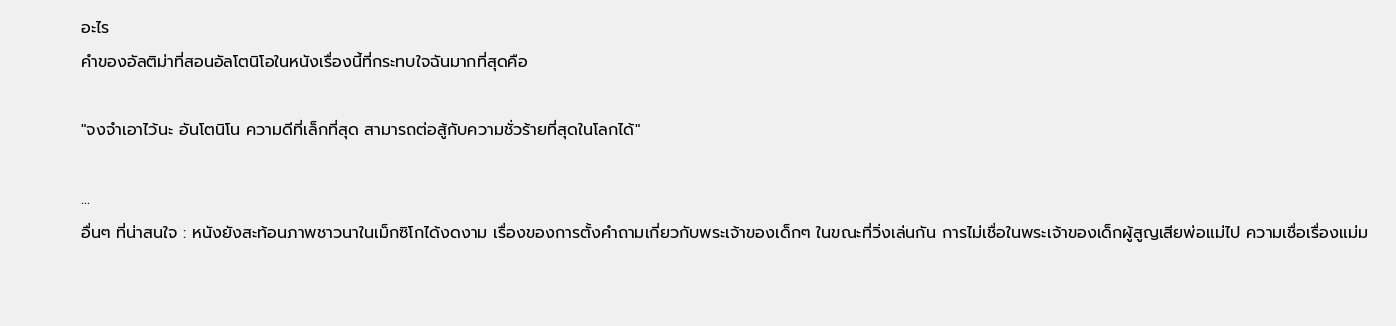อะไร
คำของอัลติม่าที่สอนอัลโตนิโอในหนังเรื่องนี้ที่กระทบใจฉันมากที่สุดคือ

"จงจำเอาไว้นะ อันโตนิโน ความดีที่เล็กที่สุด สามารถต่อสู้กับความชั่วร้ายที่สุดในโลกได้"

...
อื่นๆ ที่น่าสนใจ : หนังยังสะท้อนภาพชาวนาในเม็กซิโกได้งดงาม เรื่องของการตั้งคำถามเกี่ยวกับพระเจ้าของเด็กๆ ในขณะที่วิ่งเล่นกัน การไม่เชื่อในพระเจ้าของเด็กผู้สูญเสียพ่อแม่ไป ความเชื่อเรื่องแม่ม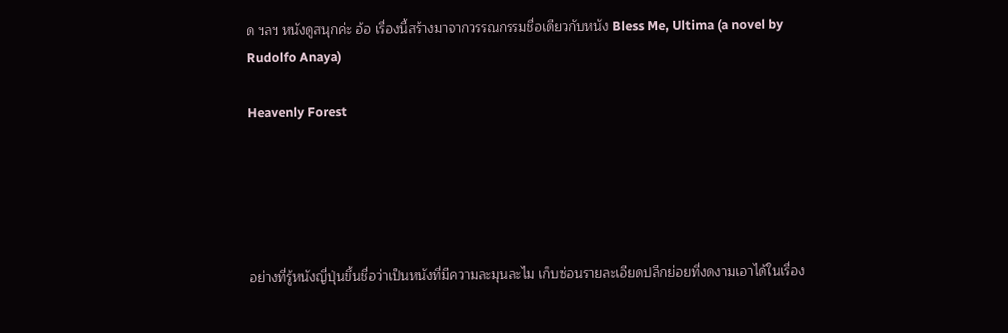ด ฯลฯ หนังดูสนุกค่ะ อ้อ เรื่องนี้สร้างมาจากวรรณกรรมชื่อเดียวกับหนัง Bless Me, Ultima (a novel by Rudolfo Anaya)

Heavenly Forest





อย่างที่รู้หนังญี่ปุ่นขึ้นชื่อว่าเป็นหนังที่มีความละมุนละไม เก็บซ่อนรายละเอียดปลีกย่อยที่งดงามเอาได้ในเรื่อง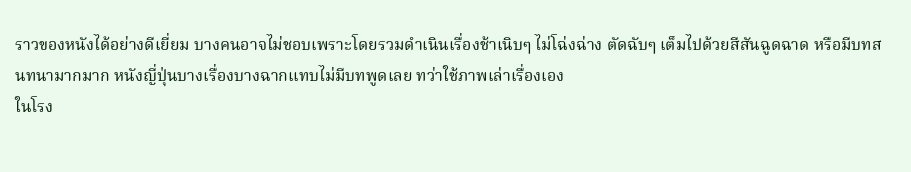ราวของหนังได้อย่างดีเยี่ยม บางคนอาจไม่ชอบเพราะโดยรวมดำเนินเรื่องช้าเนิบๆ ไม่โฉ่งฉ่าง ตัดฉับๆ เต็มไปด้วยสีสันฉูดฉาด หรือมีบทสนทนามากมาก หนังญี่ปุ่นบางเรื่องบางฉากแทบไม่มีบทพูดเลย ทว่าใช้ภาพเล่าเรื่องเอง
ในโรง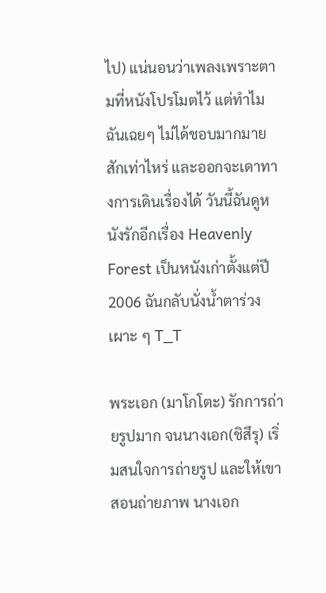ไป) แน่นอนว่าเพลงเพราะตามที่หนังโปรโมตไว้ แต่ทำไมฉันเฉยๆ ไม่ได้ชอบมากมายสักเท่าไหร่ และออกจะเดาทางการเดินเรื่องได้ วันนี้ฉันดูหนังรักอีกเรื่อง Heavenly Forest เป็นหนังเก่าตั้งแต่ปี 2006 ฉันกลับนั่งน้ำตาร่วงเผาะ ๆ T_T

พระเอก (มาโกโตะ) รักการถ่ายรูปมาก จนนางเอก(ชิสึรุ) เริ่มสนใจการถ่ายรูป และให้เขาสอนถ่ายภาพ นางเอก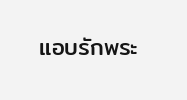แอบรักพระ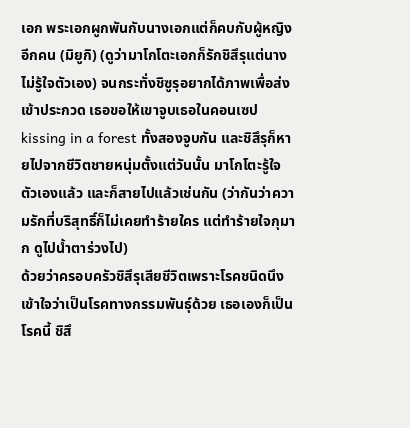เอก พระเอกผูกพันกับนางเอกแต่ก็คบกับผู้หญิงอีกคน (มิยูกิ) (ดูว่ามาโกโตะเอกก็รักชิสึรุแต่นางไม่รู้ใจตัวเอง) จนกระทั่งชิซูรุอยากได้ภาพเพื่อส่งเข้าประกวด เธอขอให้เขาจูบเธอในคอนเซป kissing in a forest ทั้งสองจูบกัน และชิสึรุก็หายไปจากชีวิตชายหนุ่มตั้งแต่วันนั้น มาโกโตะรู้ใจตัวเองแล้ว และก็สายไปแล้วเช่นกัน (ว่ากันว่าความรักที่บริสุทธิ์ก็ไม่เคยทำร้ายใคร แต่ทำร้ายใจกุมาก ดูไปน้ำตาร่วงไป)
ด้วยว่าครอบครัวชิสึรุเสียชีวิตเพราะโรคชนิดนึง เข้าใจว่าเป็นโรคทางกรรมพันธุ์ด้วย เธอเองก็เป็นโรคนี้ ชิสึ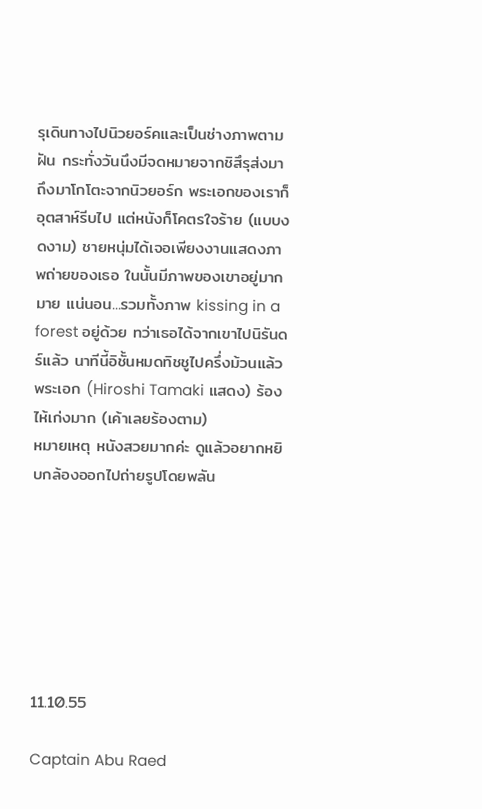รุเดินทางไปนิวยอร์คและเป็นช่างภาพตามฝัน กระทั่งวันนึงมีจดหมายจากชิสึรุส่งมาถึงมาโกโตะจากนิวยอร์ก พระเอกของเราก็อุตสาห์รีบไป แต่หนังก็โคตรใจร้าย (แบบงดงาม) ชายหนุ่มได้เจอเพียงงานแสดงภาพถ่ายของเธอ ในนั้นมีภาพของเขาอยู่มากมาย แน่นอน...รวมทั้งภาพ kissing in a forest อยู่ด้วย ทว่าเธอได้จากเขาไปนิรันดร์แล้ว นาทีนี้อิชั้นหมดทิชชูไปครึ่งม้วนแล้ว พระเอก (Hiroshi Tamaki แสดง) ร้องไห้เก่งมาก (เค้าเลยร้องตาม)
หมายเหตุ หนังสวยมากค่ะ ดูแล้วอยากหยิบกล้องออกไปถ่ายรูปโดยพลัน







11.10.55

Captain Abu Raed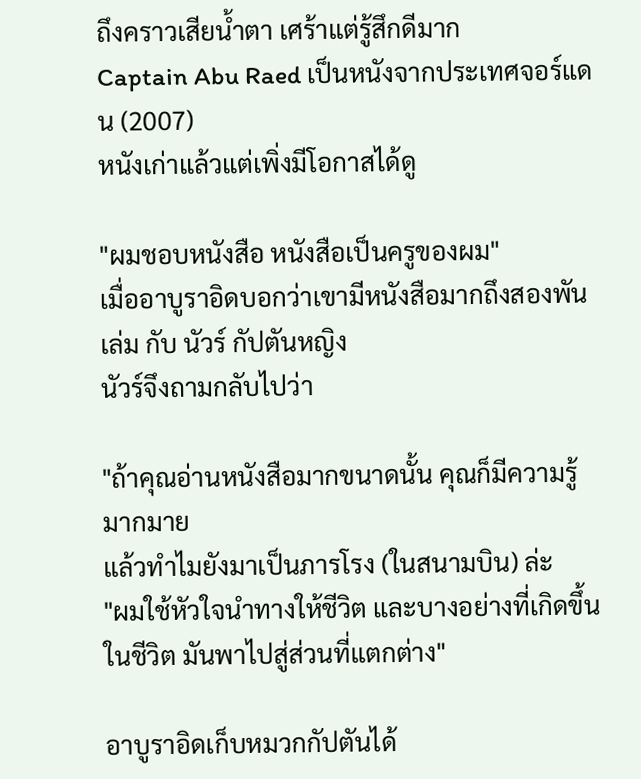ถึงคราวเสียน้ำตา เศร้าแต่รู้สึกดีมาก
Captain Abu Raed เป็นหนังจากประเทศจอร์แดน (2007)
หนังเก่าแล้วแต่เพิ่งมีโอกาสได้ดู

"ผมชอบหนังสือ หนังสือเป็นครูของผม"
เมื่ออาบูราอิดบอกว่าเขามีหนังสือมากถึงสองพันเล่ม กับ นัวร์ กัปตันหญิง
นัวร์จึงถามกลับไปว่า

"ถ้าคุณอ่านหนังสือมากขนาดนั้น คุณก็มีความรู้มากมาย
แล้วทำไมยังมาเป็นภารโรง (ในสนามบิน) ล่ะ
"ผมใช้หัวใจนำทางให้ชีวิต และบางอย่างที่เกิดขึ้นในชีวิต มันพาไปสู่ส่วนที่แตกต่าง"

อาบูราอิดเก็บหมวกกัปตันได้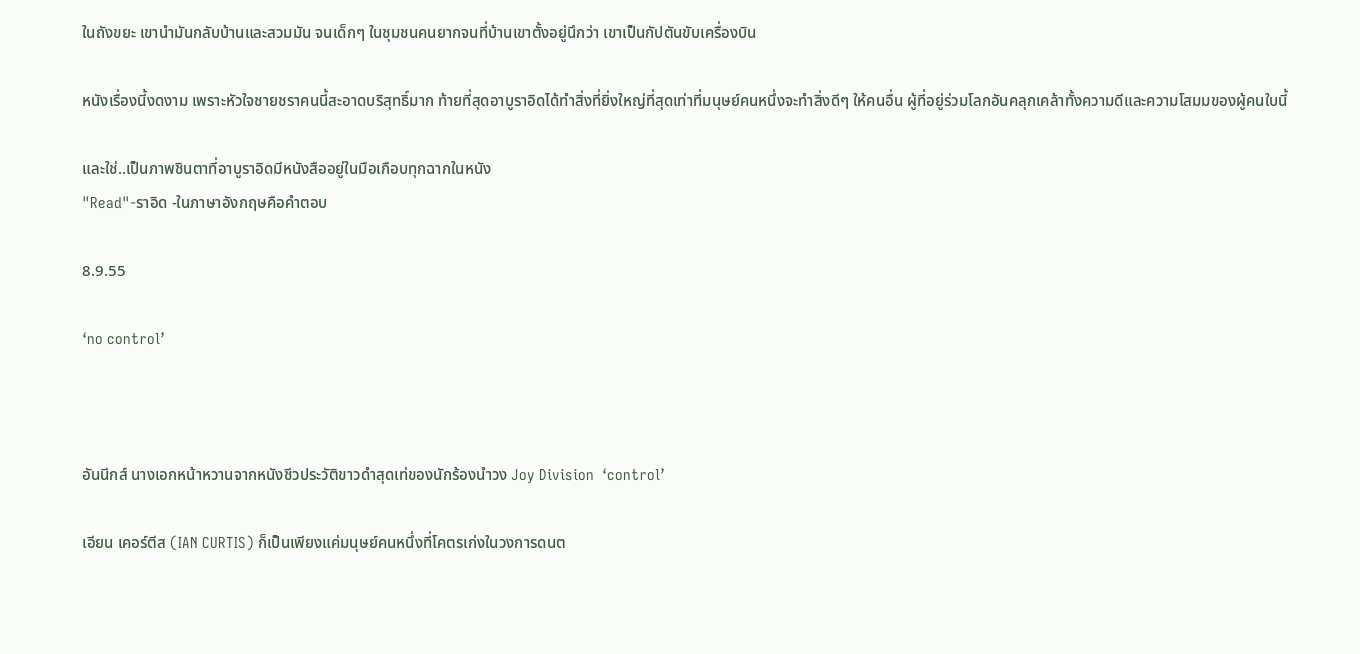ในถังขยะ เขานำมันกลับบ้านและสวมมัน จนเด็กๆ ในชุมชนคนยากจนที่บ้านเขาตั้งอยู่นึกว่า เขาเป็นกัปตันขับเครื่องบิน

หนังเรื่องนี้งดงาม เพราะหัวใจชายชราคนนี้สะอาดบริสุทธิ์มาก ท้ายที่สุดอาบูราอิดได้ทำสิ่งที่ยิ่งใหญ่ที่สุดเท่าที่มนุษย์คนหนึ่งจะทำสิ่งดีๆ ให้คนอื่น ผู้ที่อยู่ร่วมโลกอันคลุกเคล้าทั้งความดีและความโสมมของผู้คนใบนี้

และใช่..เป็นภาพชินตาที่อาบูราอิดมีหนังสืออยู่ในมือเกือบทุกฉากในหนัง
"Read"-ราอิด -ในภาษาอังกฤษคือคำตอบ

8.9.55

‘no control’



อันนีกส์ นางเอกหน้าหวานจากหนังชีวประวัติขาวดำสุดเท่ของนักร้องนำวง Joy Division  ‘control’

เอียน เคอร์ตีส (IAN CURTIS) ก็เป็นเพียงแค่มนุษย์คนหนึ่งที่โคตรเก่งในวงการดนต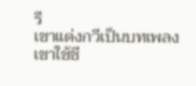รี
เขาแต่งกวีเป็นบทเพลง เขาใช้ชี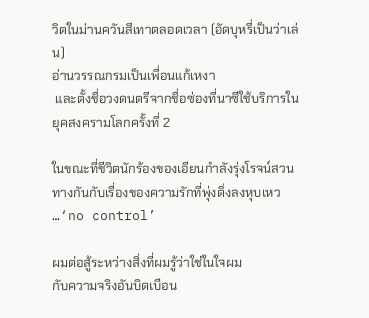วิตในม่านควันสีเทาตลอดเวลา (อัดบุหรี่เป็นว่าเล่น)
อ่านวรรณกรมเป็นเพื่อนแก้เหงา
 และตั้งชื่อวงดนตรีจากชื่อซ่องที่นาซีใช้บริการในยุคสงครามโลกครั้งที่ 2

ในขณะที่ชีวิตนักร้องของเอียนกำลังรุ่งโรจน์สวนทางกันกับเรื่องของความรักที่พุ่งดิ่งลงหุบเหว
…‘no control’

ผมต่อสู้ระหว่างสิ่งที่ผมรู้ว่าใช่ในใจผม
กับความจริงอันบิดเบือน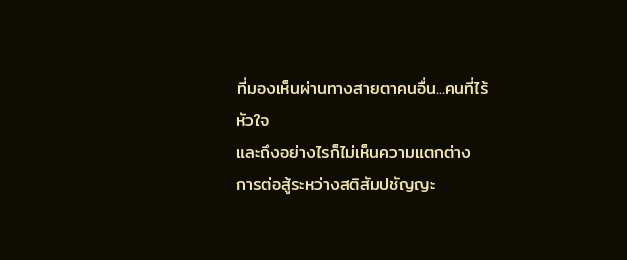ที่มองเห็นผ่านทางสายตาคนอื่น...คนที่ไร้หัวใจ
และถึงอย่างไรก็ไม่เห็นความแตกต่าง
การต่อสู้ระหว่างสติสัมปชัญญะ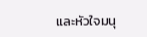และหัวใจมนุ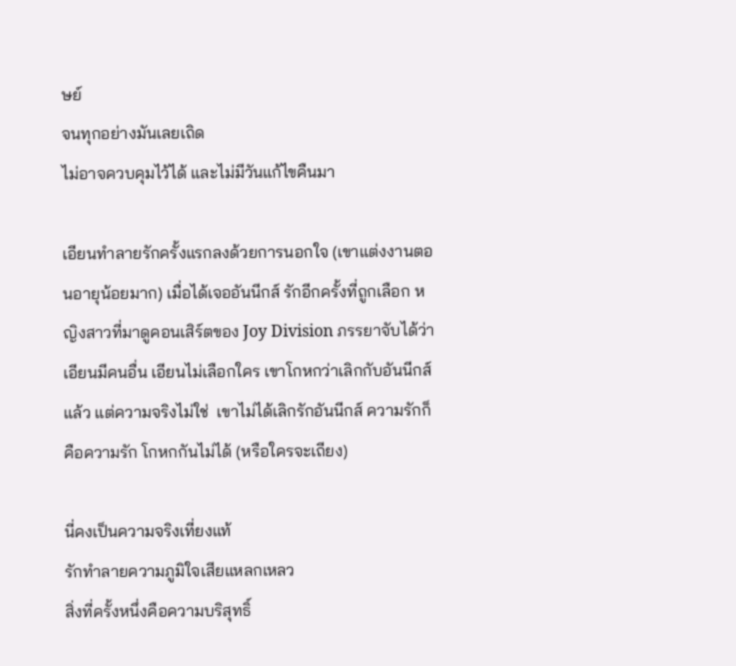ษย์
จนทุกอย่างมันเลยเถิด
ไม่อาจควบคุมไว้ได้ และไม่มีวันแก้ไขคืนมา

เอียนทำลายรักครั้งแรกลงด้วยการนอกใจ (เขาแต่งงานตอนอายุน้อยมาก) เมื่อได้เจออันนีกส์ รักอีกครั้งที่ถูกเลือก หญิงสาวที่มาดูคอนเสิร์ตของ Joy Division ภรรยาจับได้ว่าเอียนมีคนอื่น เอียนไม่เลือกใคร เขาโกหกว่าเลิกกับอันนีกส์แล้ว แต่ความจริงไม่ใช่  เขาไม่ได้เลิกรักอันนีกส์ ความรักก็คือความรัก โกหกกันไม่ได้ (หรือใครจะเถียง)

นี่คงเป็นความจริงเที่ยงแท้
รักทำลายความภูมิใจเสียแหลกเหลว
สิ่งที่ครั้งหนึ่งคือความบริสุทธิ์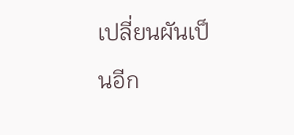เปลี่ยนผันเป็นอีก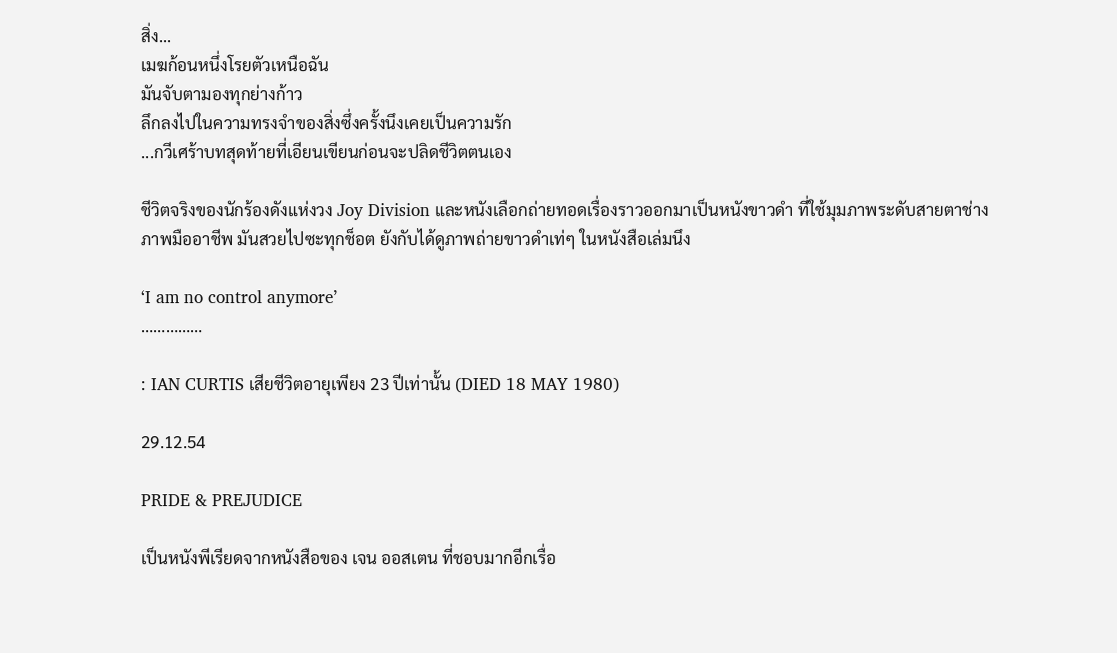สิ่ง...
เมฆก้อนหนึ่งโรยตัวเหนือฉัน
มันจับตามองทุกย่างก้าว
ลึกลงไปในความทรงจำของสิ่งซึ่งครั้งนึงเคยเป็นความรัก
...กวีเศร้าบทสุดท้ายที่เอียนเขียนก่อนจะปลิดชีวิตตนเอง

ชีวิตจริงของนักร้องดังแห่งวง Joy Division และหนังเลือกถ่ายทอดเรื่องราวออกมาเป็นหนังขาวดำ ที่ใช้มุมภาพระดับสายตาช่างภาพมืออาชีพ มันสวยไปซะทุกช็อต ยังกับได้ดูภาพถ่ายขาวดำเท่ๆ ในหนังสือเล่มนึง

‘I am no control anymore’
……………

: IAN CURTIS เสียชีวิตอายุเพียง 23 ปีเท่านั้น (DIED 18 MAY 1980)

29.12.54

PRIDE & PREJUDICE

เป็นหนังพีเรียดจากหนังสือของ เจน ออสเตน ที่ชอบมากอีกเรื่อ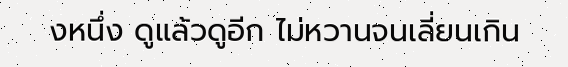งหนึ่ง ดูแล้วดูอีก ไม่หวานจนเลี่ยนเกิน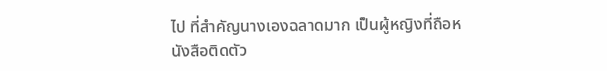ไป ที่สำคัญนางเองฉลาดมาก เป็นผู้หญิงที่ถือหนังสือติดตัว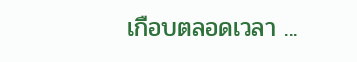เกือบตลอดเวลา ...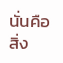นั่นคือสิ่ง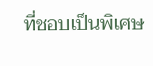ที่ชอบเป็นพิเศษ